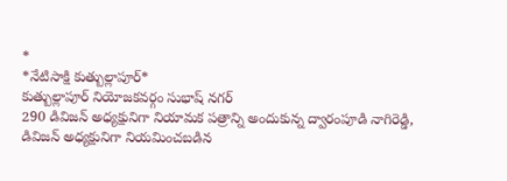*
*నేటిసాక్షి కుత్బుల్లాపూర్*
కుత్బుల్లాపూర్ నియోజకవర్గం సుభాష్ నగర్
290 డివిజన్ అధ్యక్షునిగా నియామక పత్రాన్ని అందుకున్న ద్వారంపూడి నాగిరెడ్డి,
డివిజన్ అధ్యక్షునిగా నియమించబడిన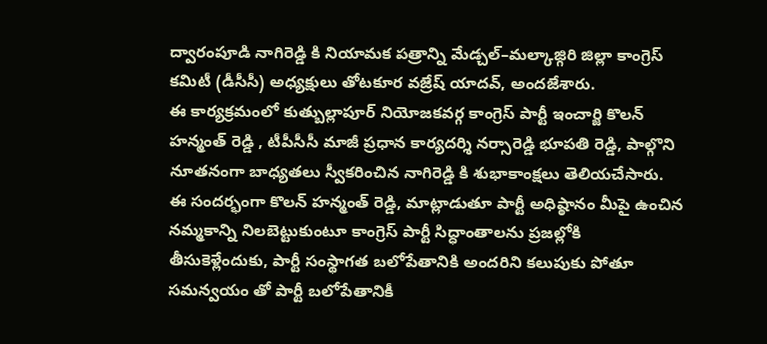ద్వారంపూడి నాగిరెడ్డి కి నియామక పత్రాన్ని మేడ్చల్–మల్కాజ్గిరి జిల్లా కాంగ్రెస్ కమిటీ (డీసీసీ) అధ్యక్షులు తోటకూర వజ్రేష్ యాదవ్, అందజేశారు.
ఈ కార్యక్రమంలో కుత్బుల్లాపూర్ నియోజకవర్గ కాంగ్రెస్ పార్టీ ఇంచార్జి కొలన్ హన్మంత్ రెడ్డి , టీపీసీసీ మాజీ ప్రధాన కార్యదర్శి నర్సారెడ్డి భూపతి రెడ్డి, పాల్గొని నూతనంగా బాధ్యతలు స్వీకరించిన నాగిరెడ్డి కి శుభాకాంక్షలు తెలియచేసారు.
ఈ సందర్భంగా కొలన్ హన్మంత్ రెడ్డి, మాట్లాడుతూ పార్టీ అధిష్ఠానం మీపై ఉంచిన నమ్మకాన్ని నిలబెట్టుకుంటూ కాంగ్రెస్ పార్టీ సిద్ధాంతాలను ప్రజల్లోకి తీసుకెళ్లేందుకు, పార్టీ సంస్థాగత బలోపేతానికి అందరిని కలుపుకు పోతూ సమన్వయం తో పార్టీ బలోపేతానికీ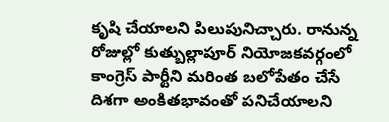కృషి చేయాలని పిలుపునిచ్చారు. రానున్న రోజుల్లో కుత్బుల్లాపూర్ నియోజకవర్గంలో కాంగ్రెస్ పార్టీని మరింత బలోపేతం చేసే దిశగా అంకితభావంతో పనిచేయాలని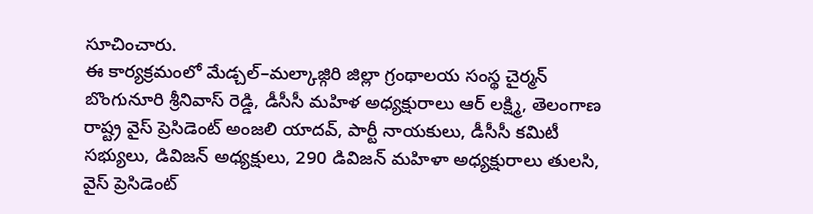సూచించారు.
ఈ కార్యక్రమంలో మేడ్చల్–మల్కాజ్గిరి జిల్లా గ్రంథాలయ సంస్థ చైర్మన్ బొంగునూరి శ్రీనివాస్ రెడ్డి, డీసీసీ మహిళ అధ్యక్షురాలు ఆర్ లక్ష్మి, తెలంగాణ రాష్ట్ర వైస్ ప్రెసిడెంట్ అంజలి యాదవ్, పార్టీ నాయకులు, డీసీసీ కమిటీ సభ్యులు, డివిజన్ అధ్యక్షులు, 290 డివిజన్ మహిళా అధ్యక్షురాలు తులసి, వైస్ ప్రెసిడెంట్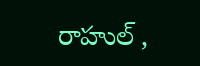రాహుల్ ,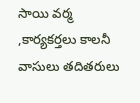సాయి వర్మ ,కార్యకర్తలు కాలనీ వాసులు తదితరులు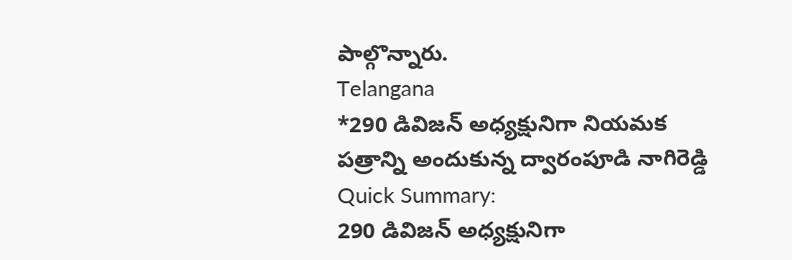పాల్గొన్నారు.
Telangana
*290 డివిజన్ అధ్యక్షునిగా నియమక పత్రాన్ని అందుకున్న ద్వారంపూడి నాగిరెడ్డి
Quick Summary:
290 డివిజన్ అధ్యక్షునిగా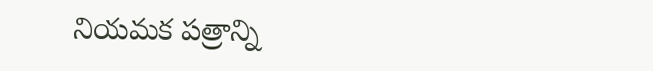నియమక పత్రాన్ని